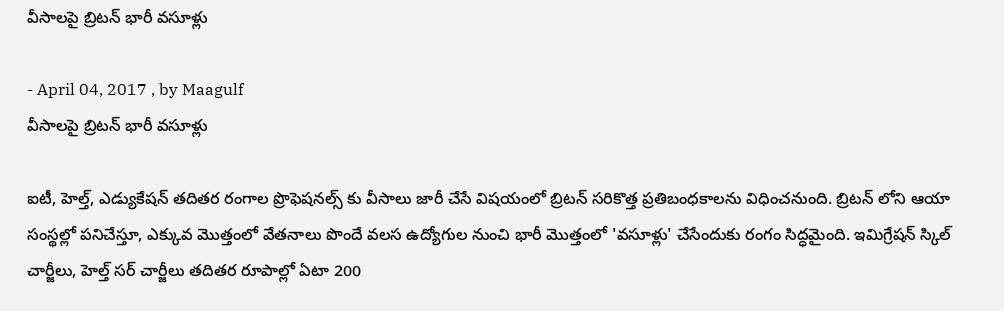వీసాలపై బ్రిటన్ భారీ వసూళ్లు

- April 04, 2017 , by Maagulf
వీసాలపై బ్రిటన్ భారీ వసూళ్లు

ఐటీ, హెల్త్, ఎడ్యుకేషన్ తదితర రంగాల ప్రొఫెషనల్స్ కు వీసాలు జారీ చేసే విషయంలో బ్రిటన్ సరికొత్త ప్రతిబంధకాలను విధించనుంది. బ్రిటన్ లోని ఆయా సంస్థల్లో పనిచేస్తూ, ఎక్కువ మొత్తంలో వేతనాలు పొందే వలస ఉద్యోగుల నుంచి భారీ మొత్తంలో 'వసూళ్లు' చేసేందుకు రంగం సిద్ధమైంది. ఇమిగ్రేషన్ స్కిల్ చార్జీలు, హెల్త్ సర్ చార్జీలు తదితర రూపాల్లో ఏటా 200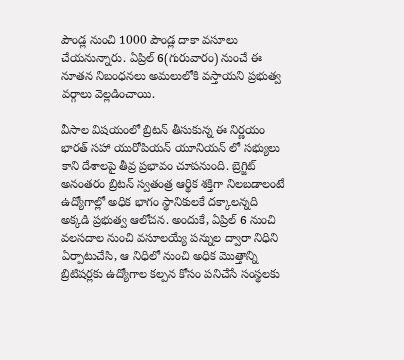పౌండ్ల నుంచి 1000 పౌండ్ల దాకా వసూలు చేయనున్నారు. ఏప్రిల్ 6(గురువారం) నుంచే ఈ నూతన నిబంధనలు అమలులోకి వస్తాయని ప్రభుత్వ వర్గాలు వెల్లడించాయి.

వీసాల విషయంలో బ్రిటన్ తీసుకున్న ఈ నిర్ణయం భారత్ సహా యురోపియన్ యూనియన్ లో సభ్యులు కాని దేశాలపై తీవ్ర ప్రభావం చూపనుంది. బ్రెగ్జిట్ అనంతరం బ్రిటన్ స్వతంత్ర ఆర్థిక శక్తిగా నిలబడాలంటే ఉద్యోగాల్లో అధిక భాగం స్థానికులకే దక్కాలన్నది అక్కడి ప్రభుత్వ ఆలోచన. అందుకే, ఏప్రిల్ 6 నుంచి వలసదాల నుంచి వసూలయ్యే పన్నుల ద్వారా నిధిని ఏర్పాటుచేసి, ఆ నిధిలో నుంచి అధిక మొత్తాన్ని బ్రిటిషర్లకు ఉద్యోగాల కల్పన కోసం పనిచేసే సంస్థలకు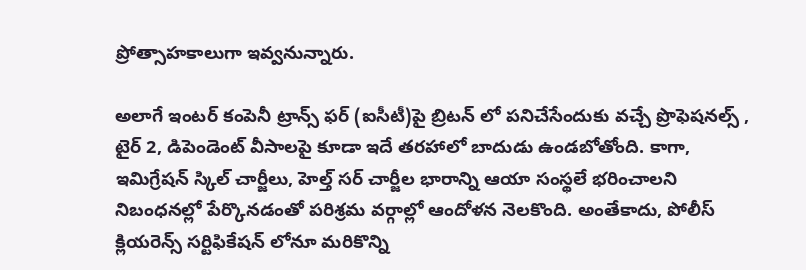ప్రోత్సాహకాలుగా ఇవ్వనున్నారు.

అలాగే ఇంటర్ కంపెనీ ట్రాన్స్ ఫర్ (ఐసీటీ)పై బ్రిటన్ లో పనిచేసేందుకు వచ్చే ప్రొఫెషనల్స్ , టైర్ 2, డిపెండెంట్ వీసాలపై కూడా ఇదే తరహాలో బాదుడు ఉండబోతోంది. కాగా, ఇమిగ్రేషన్ స్కిల్ చార్జీలు, హెల్త్ సర్ చార్జీల భారాన్ని ఆయా సంస్థలే భరించాలని నిబంధనల్లో పేర్కొనడంతో పరిశ్రమ వర్గాల్లో ఆందోళన నెలకొంది. అంతేకాదు, పోలీస్ క్లియరెన్స్ సర్టిఫికేషన్ లోనూ మరికొన్ని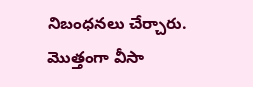నిబంధనలు చేర్చారు. మొత్తంగా వీసా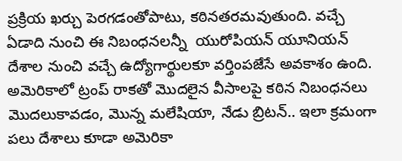ప్రక్రియ ఖర్చు పెరగడంతోపాటు, కఠినతరమవుతుంది. వచ్చే ఏడాది నుంచి ఈ నిబంధనలన్నీ  యురోపియన్ యూనియన్ దేశాల నుంచి వచ్చే ఉద్యోగార్థులకూ వర్తింపజేసే అవకాశం ఉంది.  అమెరికాలో ట్రంప్ రాకతో మొదలైన వీసాలపై కఠిన నిబంధనలు మొదలుకావడం, మొన్న మలేషియా, నేడు బ్రిటన్.. ఇలా క్రమంగా పలు దేశాలు కూడా అమెరికా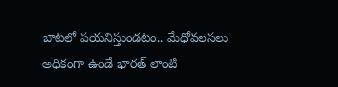బాటలో పయనిస్తుండటం.. మేధోవలసలు అధికంగా ఉండే భారత్ లాంటి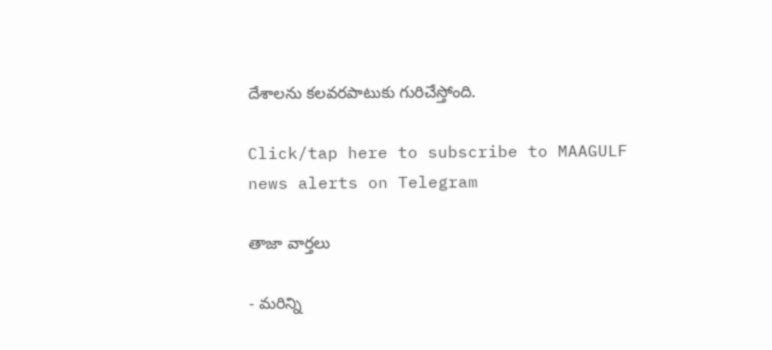దేశాలను కలవరపాటుకు గురిచేస్తోంది.

Click/tap here to subscribe to MAAGULF news alerts on Telegram

తాజా వార్తలు

- మరిన్ని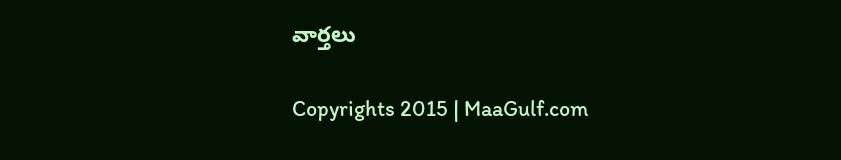వార్తలు

Copyrights 2015 | MaaGulf.com